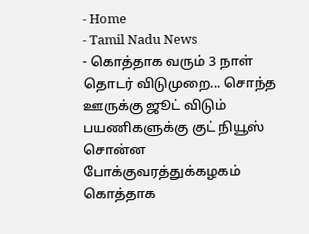- Home
- Tamil Nadu News
- கொத்தாக வரும் 3 நாள் தொடர் விடுமுறை... சொந்த ஊருக்கு ஜூட் விடும் பயணிகளுக்கு குட் நியூஸ் சொன்ன போக்குவரத்துக்கழகம்
கொத்தாக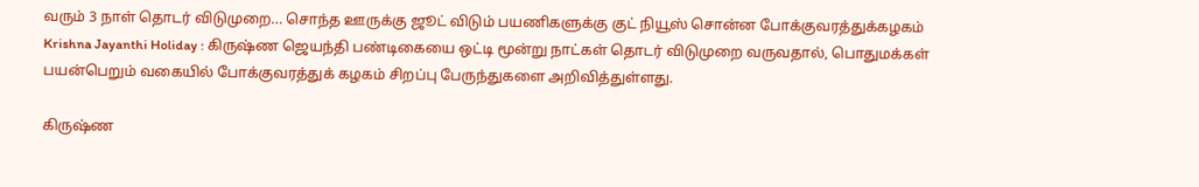வரும் 3 நாள் தொடர் விடுமுறை... சொந்த ஊருக்கு ஜூட் விடும் பயணிகளுக்கு குட் நியூஸ் சொன்ன போக்குவரத்துக்கழகம்
Krishna Jayanthi Holiday : கிருஷ்ண ஜெயந்தி பண்டிகையை ஒட்டி மூன்று நாட்கள் தொடர் விடுமுறை வருவதால், பொதுமக்கள் பயன்பெறும் வகையில் போக்குவரத்துக் கழகம் சிறப்பு பேருந்துகளை அறிவித்துள்ளது.

கிருஷ்ண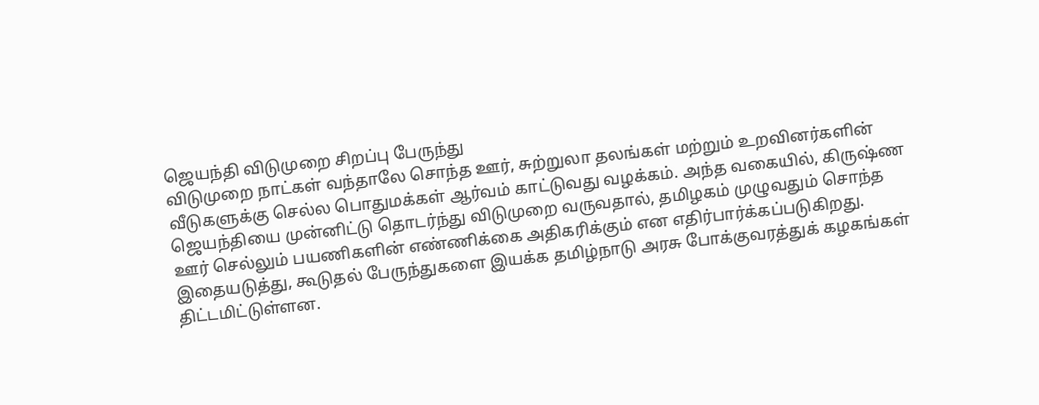ஜெயந்தி விடுமுறை சிறப்பு பேருந்து
விடுமுறை நாட்கள் வந்தாலே சொந்த ஊர், சுற்றுலா தலங்கள் மற்றும் உறவினர்களின் வீடுகளுக்கு செல்ல பொதுமக்கள் ஆர்வம் காட்டுவது வழக்கம். அந்த வகையில், கிருஷ்ண ஜெயந்தியை முன்னிட்டு தொடர்ந்து விடுமுறை வருவதால், தமிழகம் முழுவதும் சொந்த ஊர் செல்லும் பயணிகளின் எண்ணிக்கை அதிகரிக்கும் என எதிர்பார்க்கப்படுகிறது. இதையடுத்து, கூடுதல் பேருந்துகளை இயக்க தமிழ்நாடு அரசு போக்குவரத்துக் கழகங்கள் திட்டமிட்டுள்ளன.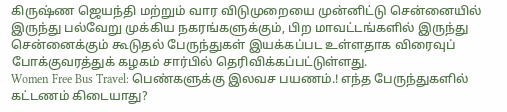கிருஷ்ண ஜெயந்தி மற்றும் வார விடுமுறையை முன்னிட்டு சென்னையில் இருந்து பல்வேறு முக்கிய நகரங்களுக்கும், பிற மாவட்டங்களில் இருந்து சென்னைக்கும் கூடுதல் பேருந்துகள் இயக்கப்பட உள்ளதாக விரைவுப் போக்குவரத்துக் கழகம் சார்பில் தெரிவிக்கப்பட்டுள்ளது.
Women Free Bus Travel: பெண்களுக்கு இலவச பயணம்.! எந்த பேருந்துகளில் கட்டணம் கிடையாது?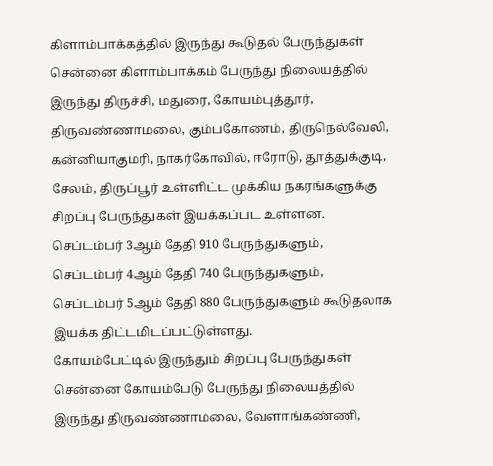கிளாம்பாக்கத்தில் இருந்து கூடுதல் பேருந்துகள்
சென்னை கிளாம்பாக்கம் பேருந்து நிலையத்தில் இருந்து திருச்சி, மதுரை, கோயம்புத்தூர், திருவண்ணாமலை, கும்பகோணம், திருநெல்வேலி, கன்னியாகுமரி, நாகர்கோவில், ஈரோடு, தூத்துக்குடி, சேலம், திருப்பூர் உள்ளிட்ட முக்கிய நகரங்களுக்கு சிறப்பு பேருந்துகள் இயக்கப்பட உள்ளன. செப்டம்பர் 3ஆம் தேதி 910 பேருந்துகளும், செப்டம்பர் 4ஆம் தேதி 740 பேருந்துகளும், செப்டம்பர் 5ஆம் தேதி 880 பேருந்துகளும் கூடுதலாக இயக்க திட்டமிடப்பட்டுள்ளது.
கோயம்பேட்டில் இருந்தும் சிறப்பு பேருந்துகள்
சென்னை கோயம்பேடு பேருந்து நிலையத்தில் இருந்து திருவண்ணாமலை, வேளாங்கண்ணி,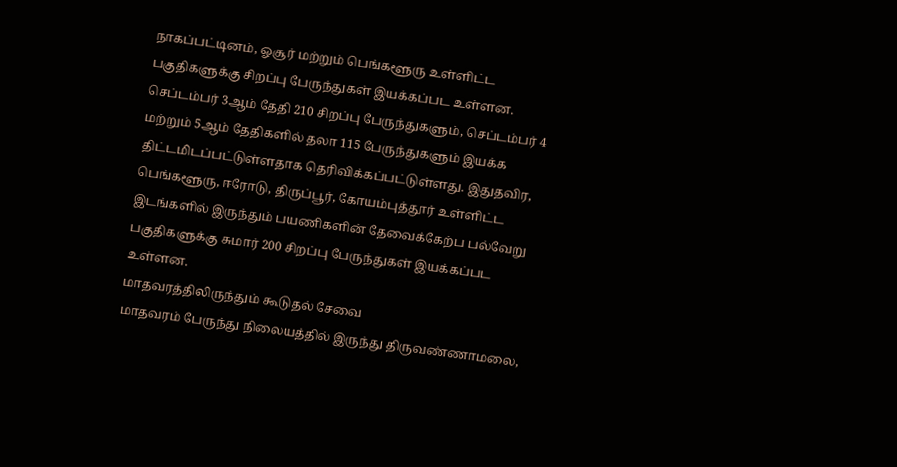நாகப்பட்டினம், ஓசூர் மற்றும் பெங்களூரு உள்ளிட்ட பகுதிகளுக்கு சிறப்பு பேருந்துகள் இயக்கப்பட உள்ளன. செப்டம்பர் 3ஆம் தேதி 210 சிறப்பு பேருந்துகளும், செப்டம்பர் 4 மற்றும் 5ஆம் தேதிகளில் தலா 115 பேருந்துகளும் இயக்க திட்டமிடப்பட்டுள்ளதாக தெரிவிக்கப்பட்டுள்ளது. இதுதவிர, பெங்களூரு, ஈரோடு, திருப்பூர், கோயம்புத்தூர் உள்ளிட்ட இடங்களில் இருந்தும் பயணிகளின் தேவைக்கேற்ப பல்வேறு பகுதிகளுக்கு சுமார் 200 சிறப்பு பேருந்துகள் இயக்கப்பட உள்ளன.
மாதவரத்திலிருந்தும் கூடுதல் சேவை
மாதவரம் பேருந்து நிலையத்தில் இருந்து திருவண்ணாமலை,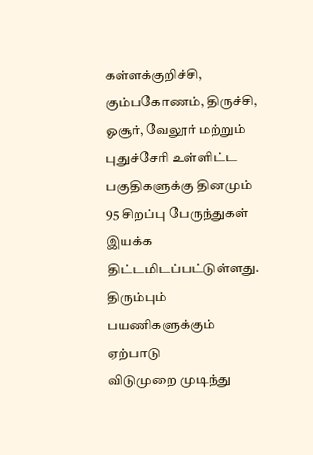கள்ளக்குறிச்சி, கும்பகோணம், திருச்சி, ஓசூர், வேலூர் மற்றும் புதுச்சேரி உள்ளிட்ட பகுதிகளுக்கு தினமும் 95 சிறப்பு பேருந்துகள் இயக்க திட்டமிடப்பட்டுள்ளது.
திரும்பும் பயணிகளுக்கும் ஏற்பாடு
விடுமுறை முடிந்து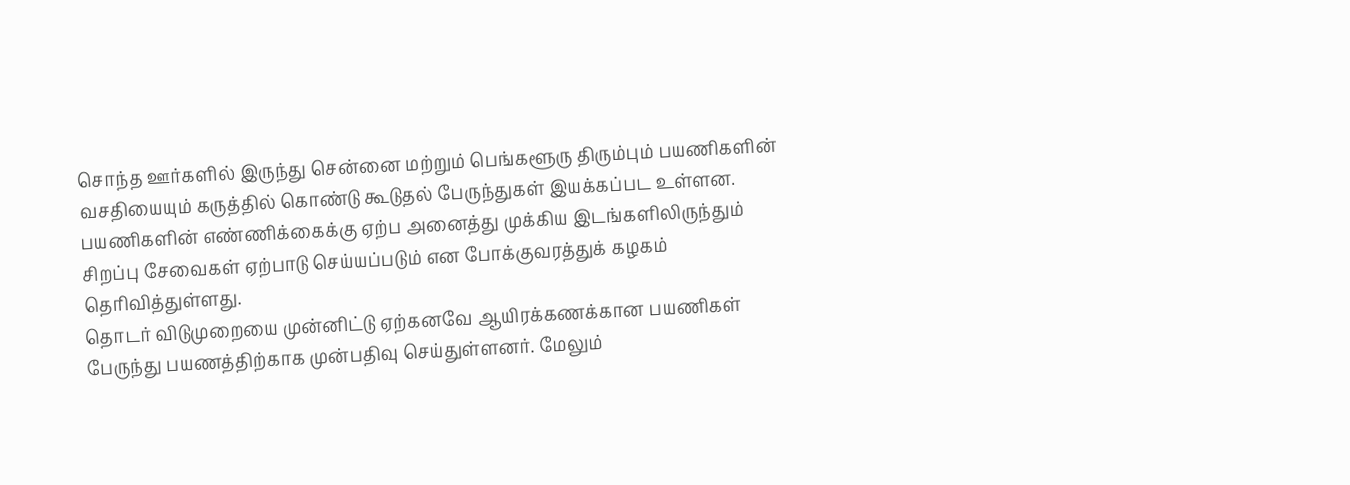சொந்த ஊர்களில் இருந்து சென்னை மற்றும் பெங்களூரு திரும்பும் பயணிகளின் வசதியையும் கருத்தில் கொண்டு கூடுதல் பேருந்துகள் இயக்கப்பட உள்ளன. பயணிகளின் எண்ணிக்கைக்கு ஏற்ப அனைத்து முக்கிய இடங்களிலிருந்தும் சிறப்பு சேவைகள் ஏற்பாடு செய்யப்படும் என போக்குவரத்துக் கழகம் தெரிவித்துள்ளது.
தொடர் விடுமுறையை முன்னிட்டு ஏற்கனவே ஆயிரக்கணக்கான பயணிகள் பேருந்து பயணத்திற்காக முன்பதிவு செய்துள்ளனர். மேலும்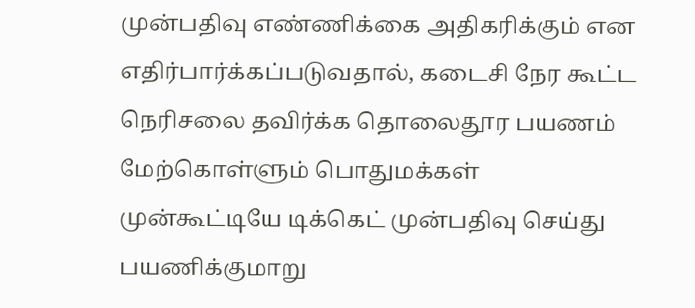முன்பதிவு எண்ணிக்கை அதிகரிக்கும் என எதிர்பார்க்கப்படுவதால், கடைசி நேர கூட்ட நெரிசலை தவிர்க்க தொலைதூர பயணம் மேற்கொள்ளும் பொதுமக்கள் முன்கூட்டியே டிக்கெட் முன்பதிவு செய்து பயணிக்குமாறு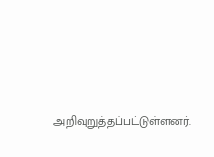அறிவுறுத்தப்பட்டுள்ளனர்.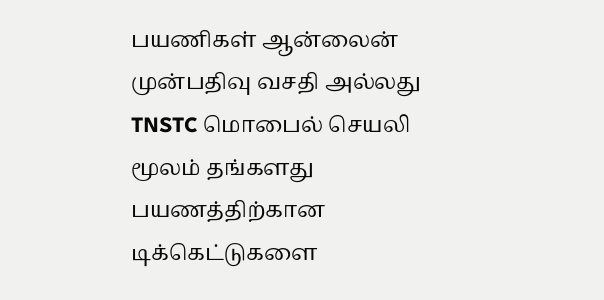பயணிகள் ஆன்லைன் முன்பதிவு வசதி அல்லது TNSTC மொபைல் செயலி மூலம் தங்களது பயணத்திற்கான டிக்கெட்டுகளை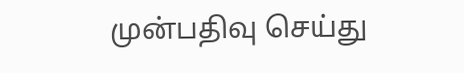முன்பதிவு செய்து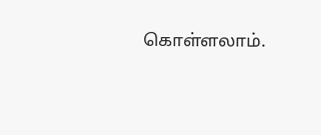கொள்ளலாம்.